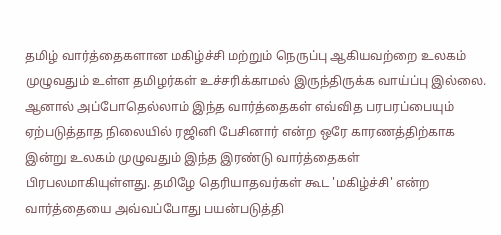தமிழ் வார்த்தைகளான மகிழ்ச்சி மற்றும் நெருப்பு ஆகியவற்றை உலகம் முழுவதும் உள்ள தமிழர்கள் உச்சரிக்காமல் இருந்திருக்க வாய்ப்பு இல்லை.
ஆனால் அப்போதெல்லாம் இந்த வார்த்தைகள் எவ்வித பரபரப்பையும் ஏற்படுத்தாத நிலையில் ரஜினி பேசினார் என்ற ஒரே காரணத்திற்காக இன்று உலகம் முழுவதும் இந்த இரண்டு வார்த்தைகள் பிரபலமாகியுள்ளது. தமிழே தெரியாதவர்கள் கூட 'மகிழ்ச்சி' என்ற வார்த்தையை அவ்வப்போது பயன்படுத்தி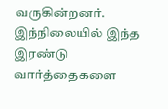வருகின்றனர்.
இந்நிலையில் இந்த இரண்டு வார்த்தைகளை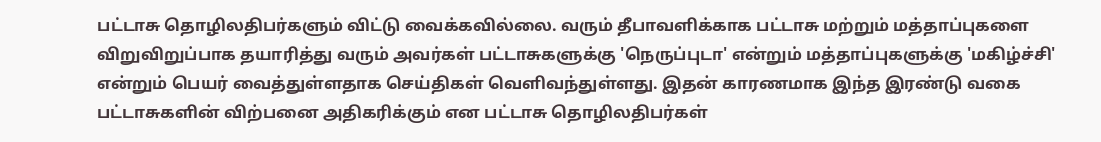பட்டாசு தொழிலதிபர்களும் விட்டு வைக்கவில்லை. வரும் தீபாவளிக்காக பட்டாசு மற்றும் மத்தாப்புகளை விறுவிறுப்பாக தயாரித்து வரும் அவர்கள் பட்டாசுகளுக்கு 'நெருப்புடா' என்றும் மத்தாப்புகளுக்கு 'மகிழ்ச்சி' என்றும் பெயர் வைத்துள்ளதாக செய்திகள் வெளிவந்துள்ளது. இதன் காரணமாக இந்த இரண்டு வகை பட்டாசுகளின் விற்பனை அதிகரிக்கும் என பட்டாசு தொழிலதிபர்கள்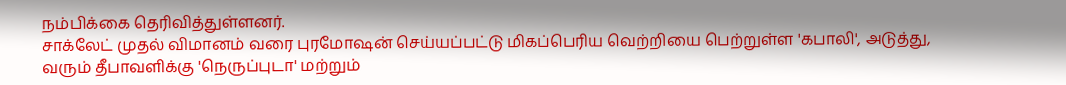நம்பிக்கை தெரிவித்துள்ளனர்.
சாக்லேட் முதல் விமானம் வரை புரமோஷன் செய்யப்பட்டு மிகப்பெரிய வெற்றியை பெற்றுள்ள 'கபாலி', அடுத்து, வரும் தீபாவளிக்கு 'நெருப்புடா' மற்றும்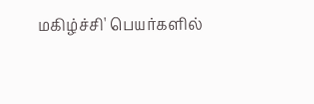மகிழ்ச்சி' பெயர்களில்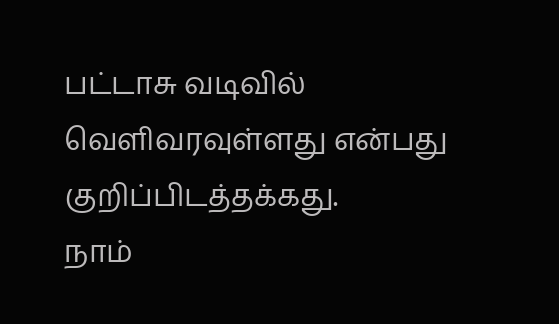பட்டாசு வடிவில் வெளிவரவுள்ளது என்பது குறிப்பிடத்தக்கது.
நாம்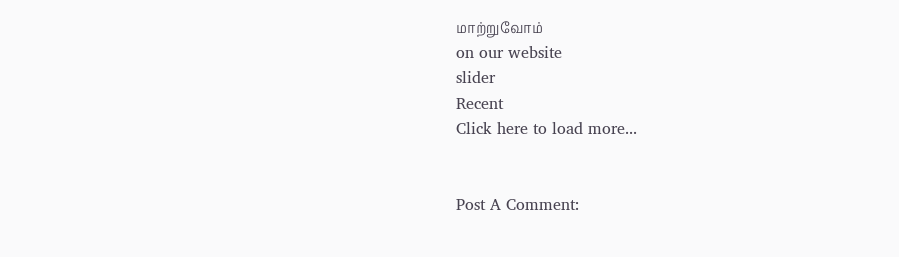மாற்றுவோம்
on our website
slider
Recent
Click here to load more...


Post A Comment: